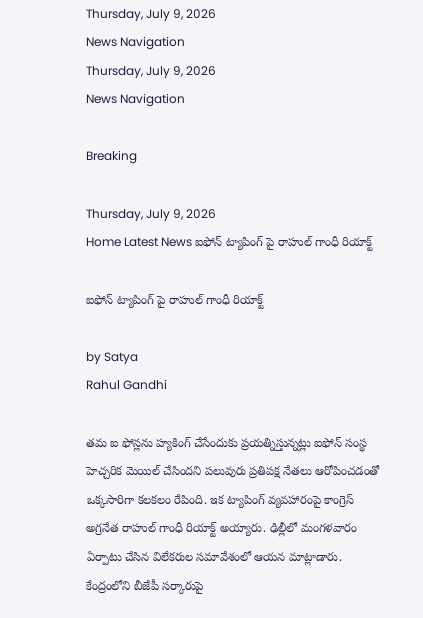Thursday, July 9, 2026
News Navigation
Thursday, July 9, 2026
News Navigation

Breaking

Thursday, July 9, 2026
Home Latest News ఐఫోన్ ట్యాపింగ్ పై రాహుల్ గాంధీ రియాక్ట్

ఐఫోన్ ట్యాపింగ్ పై రాహుల్ గాంధీ రియాక్ట్

by Satya
Rahul Gandhi

తమ ఐ ఫోన్లను హ్యకింగ్ చేసేందుకు ప్రయత్నిస్తున్నట్లు ఐఫోన్ సంస్థ హెచ్చరిక మెయిల్ చేసిందని పలువురు ప్రతిపక్ష నేతలు ఆరోపించడంతో ఒక్కసారిగా కలకలం రేపింది. ఇక ట్యాపింగ్ వ్యవహారంపై కాంగ్రెస్ అగ్రనేత రాహుల్ గాంధీ రియాక్ట్ అయ్యారు. ఢిల్లీలో మంగళవారం ఏర్పాటు చేసిన విలేకరుల సమావేశంలో ఆయన మాట్లాడారు. కేంద్రంలోని బీజేపీ సర్కారుపై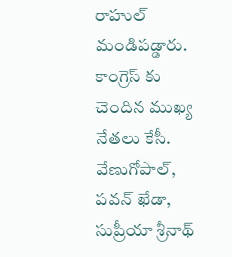రాహుల్ మండిపడ్డారు. కాంగ్రెస్ కు చెందిన ముఖ్య నేతలు కేసీ. వేణుగోపాల్, పవన్ ఖేడా, సుప్రీయా శ్రీనాథ్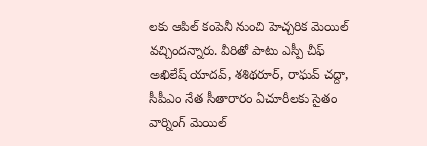లకు ఆపిల్ కంపెనీ నుంచి హెచ్చరిక మెయిల్ వచ్చిందన్నారు. వీరితో పాటు ఎస్పీ చీఫ్ అఖిలేష్ యాదవ్, శశిథరూర్, రాఘవ్ చద్దా, సీపీఎం నేత సీతారారం ఏచూరీలకు సైతం వార్నింగ్ మెయిల్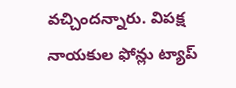వచ్చిందన్నారు. విపక్ష నాయకుల ఫోన్లు ట్యాప్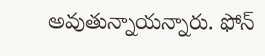అవుతున్నాయన్నారు. ఫోన్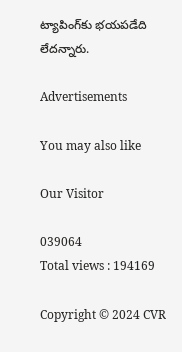ట్యాపింగ్‌కు భయపడేది లేదన్నారు.

Advertisements

You may also like

Our Visitor

039064
Total views : 194169

Copyright © 2024 CVR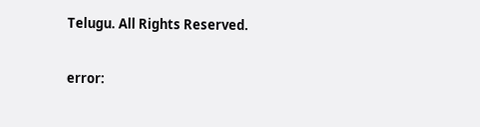Telugu. All Rights Reserved.

error: